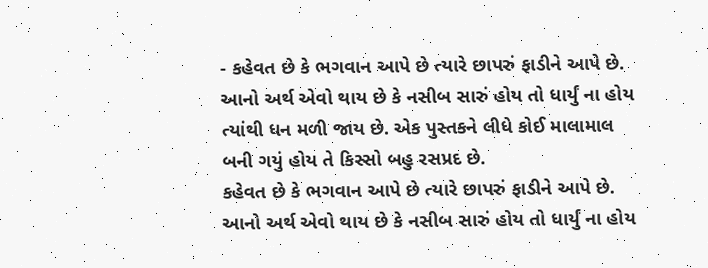- કહેવત છે કે ભગવાન આપે છે ત્યારે છાપરું ફાડીને આપે છે. આનો અર્થ એવો થાય છે કે નસીબ સારું હોય તો ધાર્યું ના હોય ત્યાંથી ધન મળી જાય છે. એક પુસ્તકને લીધે કોઈ માલામાલ બની ગયું હોય તે કિસ્સો બહુ રસપ્રદ છે.
કહેવત છે કે ભગવાન આપે છે ત્યારે છાપરું ફાડીને આપે છે. આનો અર્થ એવો થાય છે કે નસીબ સારું હોય તો ધાર્યું ના હોય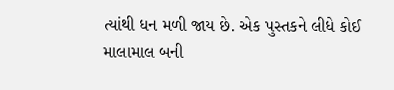ત્યાંથી ધન મળી જાય છે. એક પુસ્તકને લીધે કોઈ માલામાલ બની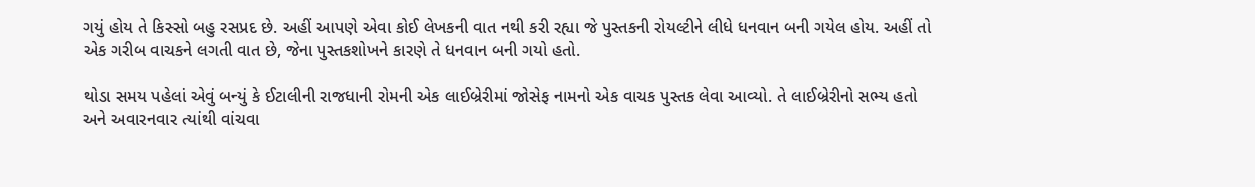ગયું હોય તે કિસ્સો બહુ રસપ્રદ છે. અહીં આપણે એવા કોઈ લેખકની વાત નથી કરી રહ્યા જે પુસ્તકની રોયલ્ટીને લીધે ધનવાન બની ગયેલ હોય. અહીં તો એક ગરીબ વાચકને લગતી વાત છે, જેના પુસ્તકશોખને કારણે તે ધનવાન બની ગયો હતો.

થોડા સમય પહેલાં એવું બન્યું કે ઈટાલીની રાજધાની રોમની એક લાઈબ્રેરીમાં જોસેફ નામનો એક વાચક પુસ્તક લેવા આવ્યો. તે લાઈબ્રેરીનો સભ્ય હતો અને અવારનવાર ત્યાંથી વાંચવા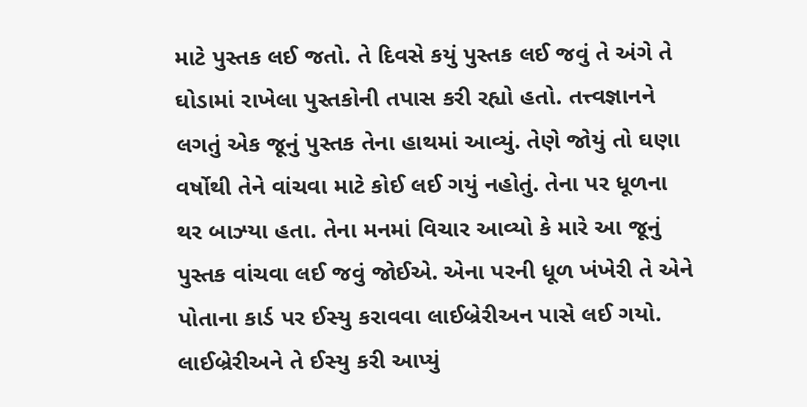માટે પુસ્તક લઈ જતો. તે દિવસે કયું પુસ્તક લઈ જવું તે અંગે તે ઘોડામાં રાખેલા પુસ્તકોની તપાસ કરી રહ્યો હતો. તત્ત્વજ્ઞાનને લગતું એક જૂનું પુસ્તક તેના હાથમાં આવ્યું. તેણે જોયું તો ઘણા વર્ષોથી તેને વાંચવા માટે કોઈ લઈ ગયું નહોતું. તેના પર ધૂળના થર બાઝ્યા હતા. તેના મનમાં વિચાર આવ્યો કે મારે આ જૂનું પુસ્તક વાંચવા લઈ જવું જોઈએ. એના પરની ધૂળ ખંખેરી તે એને પોતાના કાર્ડ પર ઈસ્યુ કરાવવા લાઈબ્રેરીઅન પાસે લઈ ગયો. લાઈબ્રેરીઅને તે ઈસ્યુ કરી આપ્યું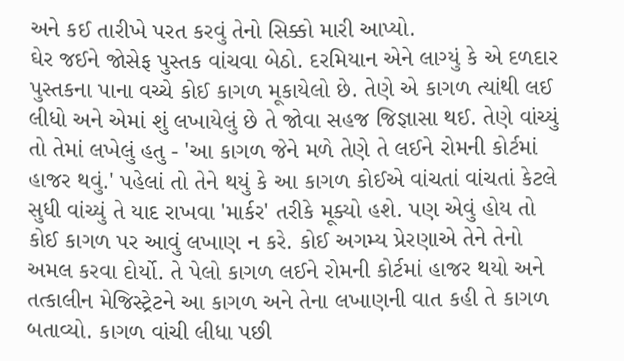અને કઈ તારીખે પરત કરવું તેનો સિક્કો મારી આપ્યો.
ઘેર જઈને જોસેફ પુસ્તક વાંચવા બેઠો. દરમિયાન એને લાગ્યું કે એ દળદાર પુસ્તકના પાના વચ્ચે કોઈ કાગળ મૂકાયેલો છે. તેણે એ કાગળ ત્યાંથી લઈ લીધો અને એમાં શું લખાયેલું છે તે જોવા સહજ જિજ્ઞાસા થઈ. તેણે વાંચ્યું તો તેમાં લખેલું હતુ - 'આ કાગળ જેને મળે તેણે તે લઈને રોમની કોર્ટમાં હાજર થવું.' પહેલાં તો તેને થયું કે આ કાગળ કોઈએ વાંચતાં વાંચતાં કેટલે સુધી વાંચ્યું તે યાદ રાખવા 'માર્કર' તરીકે મૂક્યો હશે. પણ એવું હોય તો કોઈ કાગળ પર આવું લખાણ ન કરે. કોઈ અગમ્ય પ્રેરણાએ તેને તેનો અમલ કરવા દોર્યો. તે પેલો કાગળ લઈને રોમની કોર્ટમાં હાજર થયો અને તત્કાલીન મેજિસ્ટ્રેટને આ કાગળ અને તેના લખાણની વાત કહી તે કાગળ બતાવ્યો. કાગળ વાંચી લીધા પછી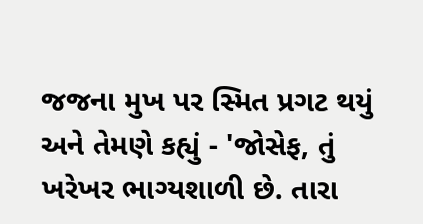જજના મુખ પર સ્મિત પ્રગટ થયું અને તેમણે કહ્યું - 'જોસેફ, તું ખરેખર ભાગ્યશાળી છે. તારા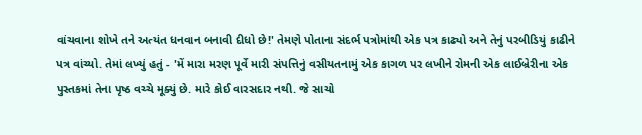વાંચવાના શોખે તને અત્યંત ધનવાન બનાવી દીધો છે!' તેમણે પોતાના સંદર્ભ પત્રોમાંથી એક પત્ર કાઢ્યો અને તેનું પરબીડિયું કાઢીને પત્ર વાંચ્યો. તેમાં લખ્યું હતું - 'મેં મારા મરણ પૂર્વે મારી સંપત્તિનું વસીયતનામું એક કાગળ પર લખીને રોમની એક લાઈબ્રેરીના એક પુસ્તકમાં તેના પૃષ્ઠ વચ્ચે મૂક્યું છે. મારે કોઈ વારસદાર નથી. જે સાચો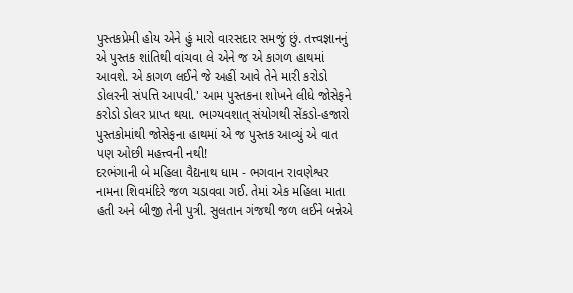પુસ્તકપ્રેમી હોય એને હું મારો વારસદાર સમજું છું. તત્ત્વજ્ઞાનનું એ પુસ્તક શાંતિથી વાંચવા લે એને જ એ કાગળ હાથમાં આવશે. એ કાગળ લઈને જે અહીં આવે તેને મારી કરોડો ડોલરની સંપત્તિ આપવી.' આમ પુસ્તકના શોખને લીધે જોસેફને કરોડો ડોલર પ્રાપ્ત થયા. ભાગ્યવશાત્ સંયોગથી સેંકડો-હજારો પુસ્તકોમાંથી જોસેફના હાથમાં એ જ પુસ્તક આવ્યું એ વાત પણ ઓછી મહત્ત્વની નથી!
દરભંગાની બે મહિલા વૈદ્યનાથ ધામ - ભગવાન રાવણેશ્વર નામના શિવમંદિરે જળ ચડાવવા ગઈ. તેમાં એક મહિલા માતા હતી અને બીજી તેની પુત્રી. સુલતાન ગંજથી જળ લઈને બન્નેએ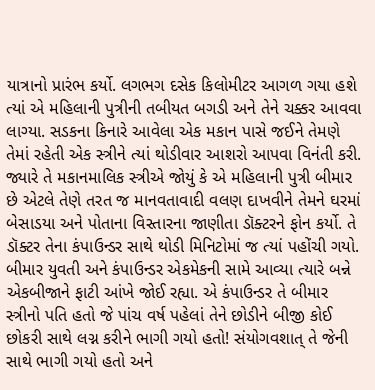યાત્રાનો પ્રારંભ કર્યો. લગભગ દસેક કિલોમીટર આગળ ગયા હશે ત્યાં એ મહિલાની પુત્રીની તબીયત બગડી અને તેને ચક્કર આવવા લાગ્યા. સડકના કિનારે આવેલા એક મકાન પાસે જઈને તેમણે તેમાં રહેતી એક સ્ત્રીને ત્યાં થોડીવાર આશરો આપવા વિનંતી કરી. જ્યારે તે મકાનમાલિક સ્ત્રીએ જોયું કે એ મહિલાની પુત્રી બીમાર છે એટલે તેણે તરત જ માનવતાવાદી વલણ દાખવીને તેમને ઘરમાં બેસાડયા અને પોતાના વિસ્તારના જાણીતા ડૉક્ટરને ફોન કર્યો. તે ડૉક્ટર તેના કંપાઉન્ડર સાથે થોડી મિનિટોમાં જ ત્યાં પહોંચી ગયો. બીમાર યુવતી અને કંપાઉન્ડર એકમેકની સામે આવ્યા ત્યારે બન્ને એકબીજાને ફાટી આંખે જોઈ રહ્યા. એ કંપાઉન્ડર તે બીમાર સ્ત્રીનો પતિ હતો જે પાંચ વર્ષ પહેલાં તેને છોડીને બીજી કોઈ છોકરી સાથે લગ્ન કરીને ભાગી ગયો હતો! સંયોગવશાત્ તે જેની સાથે ભાગી ગયો હતો અને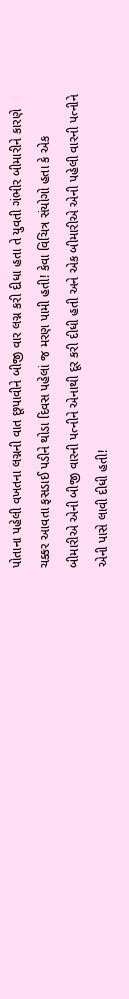પોતાના પહેલી વખતના લગ્નની વાત છૂપાવીને બીજી વાર લગ્ન કરી દીધા હતા તે યુવતી ગંભીર બીમારીને કારણે ચક્કર આવતા ફસડાઈ પડીને થોડા દિવસ પહેલાં જ મરણ પામી હતી! કેવા વિચિત્ર સંયોગો હતા કે એક બીમારીએ એની બીજી વારની પત્નીને એનાથી દૂર કરી દીધી હતી અને એક બીમારીએ એની પહેલી વારની પત્નીને એની પાસે લાવી દીધી હતી!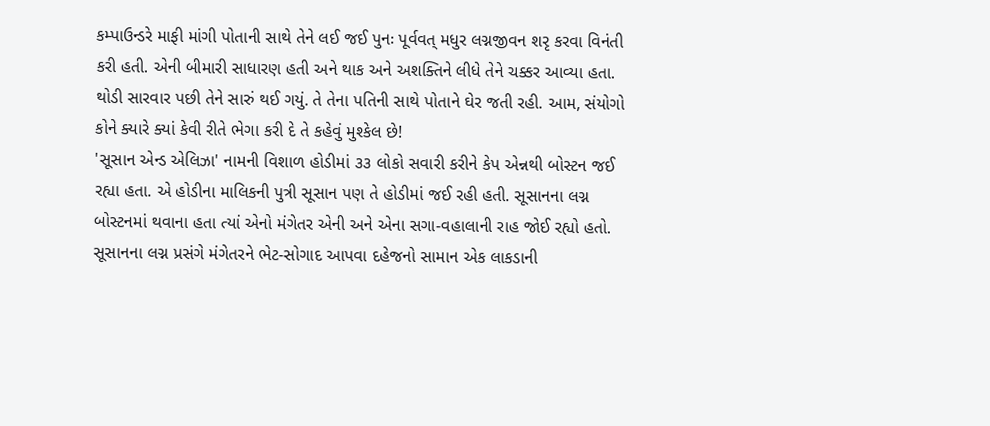કમ્પાઉન્ડરે માફી માંગી પોતાની સાથે તેને લઈ જઈ પુનઃ પૂર્વવત્ મધુર લગ્નજીવન શરૃ કરવા વિનંતી કરી હતી. એની બીમારી સાધારણ હતી અને થાક અને અશક્તિને લીધે તેને ચક્કર આવ્યા હતા. થોડી સારવાર પછી તેને સારું થઈ ગયું. તે તેના પતિની સાથે પોતાને ઘેર જતી રહી. આમ, સંયોગો કોને ક્યારે ક્યાં કેવી રીતે ભેગા કરી દે તે કહેવું મુશ્કેલ છે!
'સૂસાન એન્ડ એલિઝા' નામની વિશાળ હોડીમાં ૩૩ લોકો સવારી કરીને કેપ એન્નથી બોસ્ટન જઈ રહ્યા હતા. એ હોડીના માલિકની પુત્રી સૂસાન પણ તે હોડીમાં જઈ રહી હતી. સૂસાનના લગ્ન બોસ્ટનમાં થવાના હતા ત્યાં એનો મંગેતર એની અને એના સગા-વહાલાની રાહ જોઈ રહ્યો હતો. સૂસાનના લગ્ન પ્રસંગે મંગેતરને ભેટ-સોગાદ આપવા દહેજનો સામાન એક લાકડાની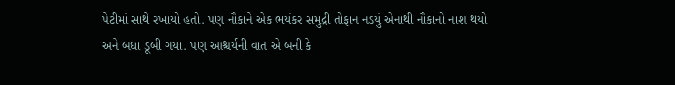પેટીમાં સાથે રખાયો હતો. પણ નૌકાને એક ભયંકર સમુદ્રી તોફાન નડયું એનાથી નૌકાનો નાશ થયો અને બધા ડૂબી ગયા. પણ આશ્ચર્યની વાત એ બની કે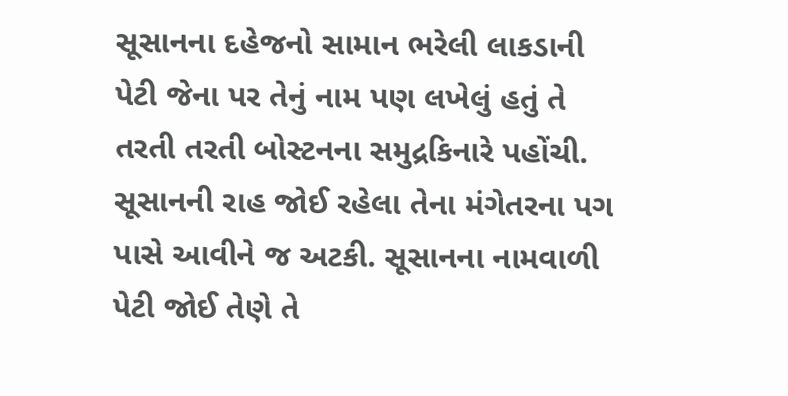સૂસાનના દહેજનો સામાન ભરેલી લાકડાની પેટી જેના પર તેનું નામ પણ લખેલું હતું તે તરતી તરતી બોસ્ટનના સમુદ્રકિનારે પહોંચી. સૂસાનની રાહ જોઈ રહેલા તેના મંગેતરના પગ પાસે આવીને જ અટકી. સૂસાનના નામવાળી પેટી જોઈ તેણે તે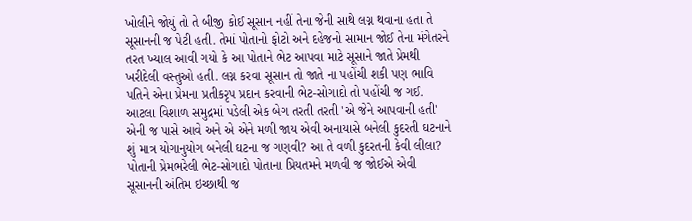ખોલીને જોયું તો તે બીજી કોઈ સૂસાન નહીં તેના જેની સાથે લગ્ન થવાના હતા તે સૂસાનની જ પેટી હતી. તેમાં પોતાનો ફોટો અને દહેજનો સામાન જોઈ તેના મંગેતરને તરત ખ્યાલ આવી ગયો કે આ પોતાને ભેટ આપવા માટે સૂસાને જાતે પ્રેમથી ખરીદેલી વસ્તુઓ હતી. લગ્ન કરવા સૂસાન તો જાતે ના પહોંચી શકી પણ ભાવિ પતિને એના પ્રેમના પ્રતીકરૃપ પ્રદાન કરવાની ભેટ-સોગાદો તો પહોંચી જ ગઈ. આટલા વિશાળ સમુદ્રમાં પડેલી એક બેગ તરતી તરતી 'એ જેને આપવાની હતી' એની જ પાસે આવે અને એ એને મળી જાય એવી અનાયાસે બનેલી કુદરતી ઘટનાને શું માત્ર યોગાનુયોગ બનેલી ઘટના જ ગણવી? આ તે વળી કુદરતની કેવી લીલા? પોતાની પ્રેમભરેલી ભેટ-સોગાદો પોતાના પ્રિયતમને મળવી જ જોઈએ એવી સૂસાનની અંતિમ ઇચ્છાથી જ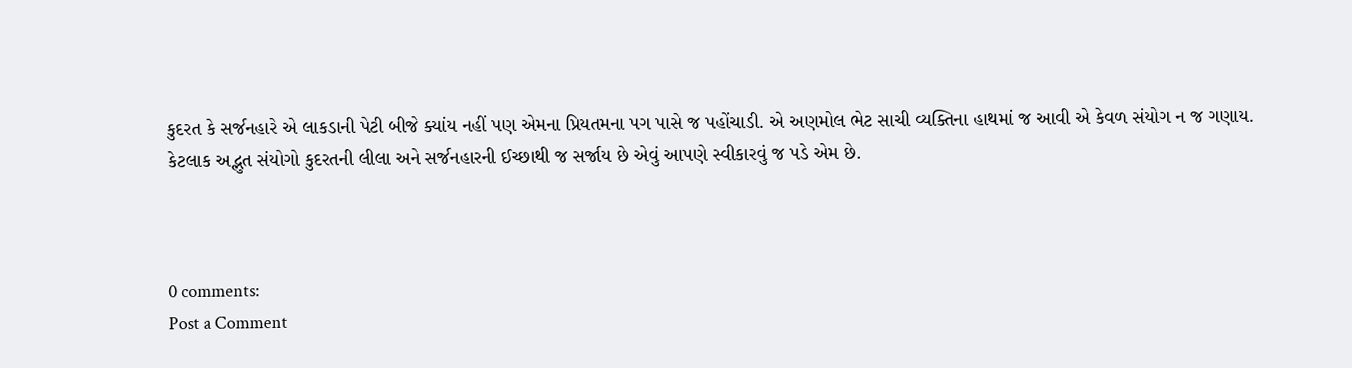કુદરત કે સર્જનહારે એ લાકડાની પેટી બીજે ક્યાંય નહીં પણ એમના પ્રિયતમના પગ પાસે જ પહોંચાડી. એ અણમોલ ભેટ સાચી વ્યક્તિના હાથમાં જ આવી એ કેવળ સંયોગ ન જ ગણાય.
કેટલાક અદ્ભુત સંયોગો કુદરતની લીલા અને સર્જનહારની ઈચ્છાથી જ સર્જાય છે એવું આપણે સ્વીકારવું જ પડે એમ છે.



0 comments:
Post a Comment